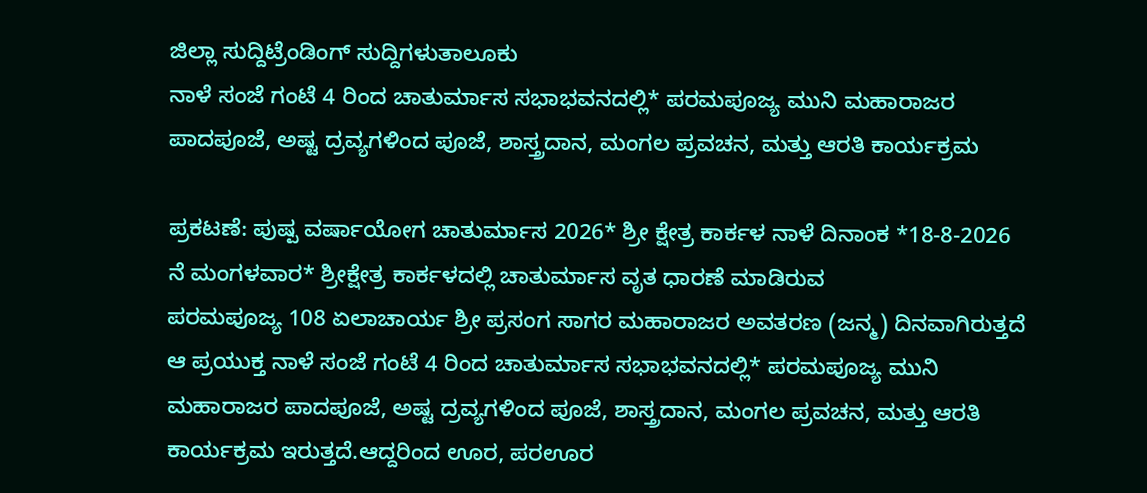ಜಿಲ್ಲಾ ಸುದ್ದಿಟ್ರೆಂಡಿಂಗ್ ಸುದ್ದಿಗಳುತಾಲೂಕು
ನಾಳೆ ಸಂಜೆ ಗಂಟೆ 4 ರಿಂದ ಚಾತುರ್ಮಾಸ ಸಭಾಭವನದಲ್ಲಿ* ಪರಮಪೂಜ್ಯ ಮುನಿ ಮಹಾರಾಜರ ಪಾದಪೂಜೆ, ಅಷ್ಟ ದ್ರವ್ಯಗಳಿಂದ ಪೂಜೆ, ಶಾಸ್ತ್ರದಾನ, ಮಂಗಲ ಪ್ರವಚನ, ಮತ್ತು ಆರತಿ ಕಾರ್ಯಕ್ರಮ

ಪ್ರಕಟಣೆ: ಪುಷ್ಪ ವರ್ಷಾಯೋಗ ಚಾತುರ್ಮಾಸ 2026* ಶ್ರೀ ಕ್ಷೇತ್ರ ಕಾರ್ಕಳ ನಾಳೆ ದಿನಾಂಕ *18-8-2026 ನೆ ಮಂಗಳವಾರ* ಶ್ರೀಕ್ಷೇತ್ರ ಕಾರ್ಕಳದಲ್ಲಿ ಚಾತುರ್ಮಾಸ ವೃತ ಧಾರಣೆ ಮಾಡಿರುವ
ಪರಮಪೂಜ್ಯ 108 ಏಲಾಚಾರ್ಯ ಶ್ರೀ ಪ್ರಸಂಗ ಸಾಗರ ಮಹಾರಾಜರ ಅವತರಣ (ಜನ್ಮ) ದಿನವಾಗಿರುತ್ತದೆ ಆ ಪ್ರಯುಕ್ತ ನಾಳೆ ಸಂಜೆ ಗಂಟೆ 4 ರಿಂದ ಚಾತುರ್ಮಾಸ ಸಭಾಭವನದಲ್ಲಿ* ಪರಮಪೂಜ್ಯ ಮುನಿ ಮಹಾರಾಜರ ಪಾದಪೂಜೆ, ಅಷ್ಟ ದ್ರವ್ಯಗಳಿಂದ ಪೂಜೆ, ಶಾಸ್ತ್ರದಾನ, ಮಂಗಲ ಪ್ರವಚನ, ಮತ್ತು ಆರತಿ ಕಾರ್ಯಕ್ರಮ ಇರುತ್ತದೆ.ಆದ್ದರಿಂದ ಊರ, ಪರಊರ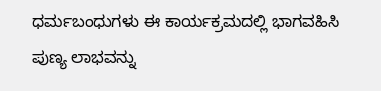ಧರ್ಮಬಂಧುಗಳು ಈ ಕಾರ್ಯಕ್ರಮದಲ್ಲಿ ಭಾಗವಹಿಸಿ ಪುಣ್ಯ ಲಾಭವನ್ನು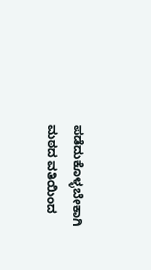ಪಡೆದುಕೊಳ್ಳಬೇಕಾಗಿ ಮಠದ ವತಿಯಿಂದ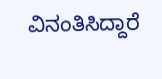ವಿನಂತಿಸಿದ್ದಾರೆ